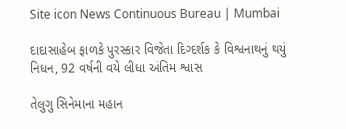Site icon News Continuous Bureau | Mumbai

દાદાસાહેબ ફાળકે પુરસ્કાર વિજેતા દિગ્દર્શક કે વિશ્વનાથનું થયું નિધન, 92 વર્ષની વયે લીધા અંતિમ શ્વાસ

તેલુગુ સિનેમાના મહાન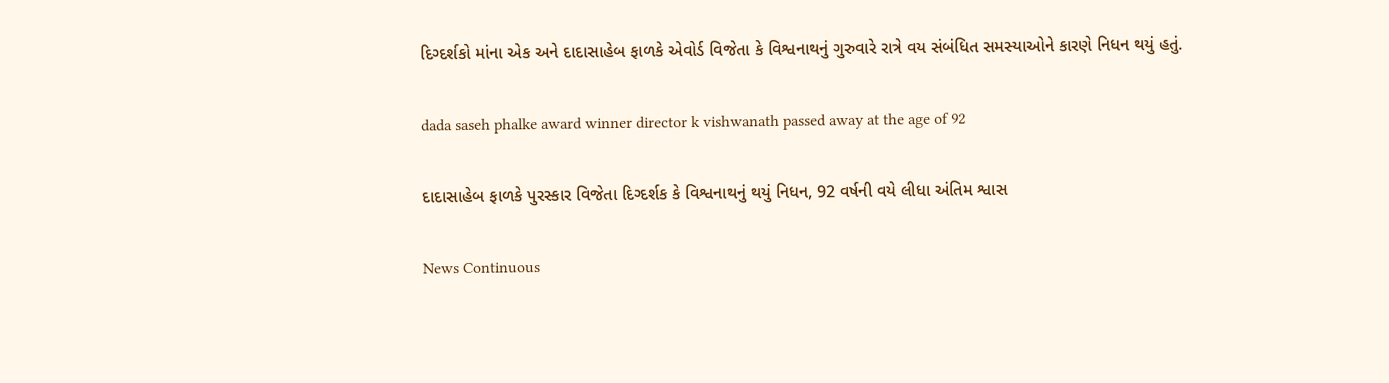દિગ્દર્શકો માંના એક અને દાદાસાહેબ ફાળકે એવોર્ડ વિજેતા કે વિશ્વનાથનું ગુરુવારે રાત્રે વય સંબંધિત સમસ્યાઓને કારણે નિધન થયું હતું.

dada saseh phalke award winner director k vishwanath passed away at the age of 92

દાદાસાહેબ ફાળકે પુરસ્કાર વિજેતા દિગ્દર્શક કે વિશ્વનાથનું થયું નિધન, 92 વર્ષની વયે લીધા અંતિમ શ્વાસ

News Continuous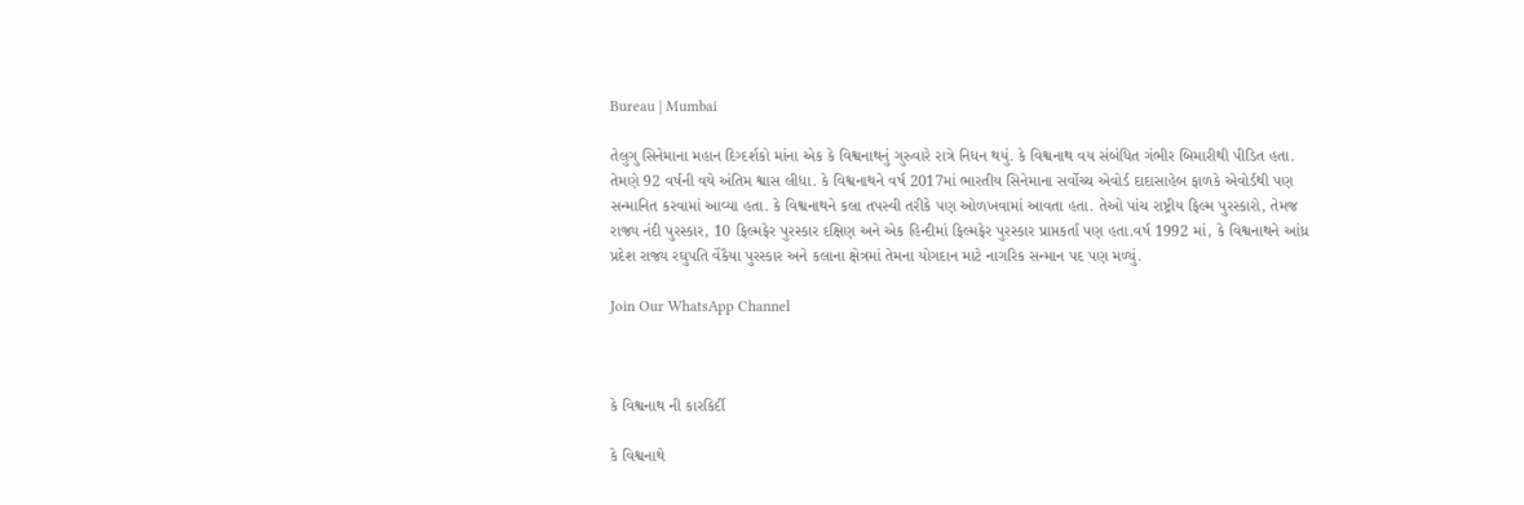Bureau | Mumbai

તેલુગુ સિનેમાના મહાન દિગ્દર્શકો માંના એક કે વિશ્વનાથનું ગુરુવારે રાત્રે નિધન થયું. કે વિશ્વનાથ વય સંબંધિત ગંભીર બિમારીથી પીડિત હતા. તેમણે 92 વર્ષની વયે અંતિમ શ્વાસ લીધા. કે વિશ્વનાથને વર્ષ 2017માં ભારતીય સિનેમાના સર્વોચ્ચ એવોર્ડ દાદાસાહેબ ફાળકે એવોર્ડથી પણ સન્માનિત કરવામાં આવ્યા હતા. કે વિશ્વનાથને કલા તપસ્વી તરીકે પણ ઓળખવામાં આવતા હતા. તેઓ પાંચ રાષ્ટ્રીય ફિલ્મ પુરસ્કારો, તેમજ રાજ્ય નંદી પુરસ્કાર, 10 ફિલ્મફેર પુરસ્કાર દક્ષિણ અને એક હિન્દીમાં ફિલ્મફેર પુરસ્કાર પ્રાપ્તકર્તા પણ હતા.વર્ષ 1992 માં, કે વિશ્વનાથને આંધ્ર પ્રદેશ રાજ્ય રઘુપતિ વેંકૈયા પુરસ્કાર અને કલાના ક્ષેત્રમાં તેમના યોગદાન માટે નાગરિક સન્માન પદ પણ મળ્યું.

Join Our WhatsApp Channel



કે વિશ્વનાથ ની કારકિર્દી

કે વિશ્વનાથે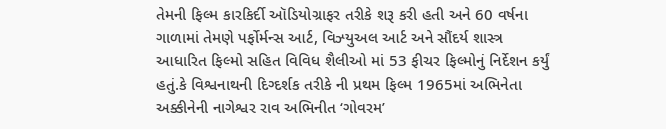તેમની ફિલ્મ કારકિર્દી ઑડિયોગ્રાફર તરીકે શરૂ કરી હતી અને 60 વર્ષના ગાળામાં તેમણે પર્ફોર્મન્સ આર્ટ, વિઝ્યુઅલ આર્ટ અને સૌંદર્ય શાસ્ત્ર આધારિત ફિલ્મો સહિત વિવિધ શૈલીઓ માં 53 ફીચર ફિલ્મોનું નિર્દેશન કર્યું હતું.કે વિશ્વનાથની દિગ્દર્શક તરીકે ની પ્રથમ ફિલ્મ 1965માં અભિનેતા અક્કીનેની નાગેશ્વર રાવ અભિનીત ‘ગોવરમ’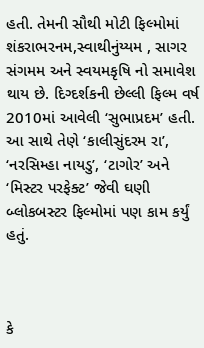હતી. તેમની સૌથી મોટી ફિલ્મોમાં શંકરાભરનમ,સ્વાથીનુંય્યમ , સાગર સંગમમ અને સ્વયમકૃષિ નો સમાવેશ થાય છે. દિગ્દર્શકની છેલ્લી ફિલ્મ વર્ષ 2010માં આવેલી ‘સુભાપ્રદમ’ હતી. આ સાથે તેણે ‘કાલીસુંદરમ રા’, ‘નરસિમ્હા નાયડુ’, ‘ટાગોર’ અને ‘મિસ્ટર પરફેક્ટ’ જેવી ઘણી બ્લોકબસ્ટર ફિલ્મોમાં પણ કામ કર્યું હતું.



કે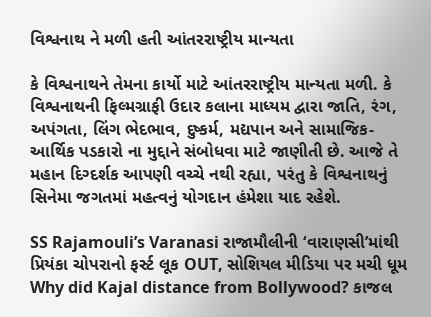વિશ્વનાથ ને મળી હતી આંતરરાષ્ટ્રીય માન્યતા

કે વિશ્વનાથને તેમના કાર્યો માટે આંતરરાષ્ટ્રીય માન્યતા મળી. કે વિશ્વનાથની ફિલ્મગ્રાફી ઉદાર કલાના માધ્યમ દ્વારા જાતિ, રંગ, અપંગતા, લિંગ ભેદભાવ, દુષ્કર્મ, મદ્યપાન અને સામાજિક-આર્થિક પડકારો ના મુદ્દાને સંબોધવા માટે જાણીતી છે. આજે તે મહાન દિગ્દર્શક આપણી વચ્ચે નથી રહ્યા, પરંતુ કે વિશ્વનાથનું સિનેમા જગતમાં મહત્વનું યોગદાન હંમેશા યાદ રહેશે.

SS Rajamouli’s Varanasi રાજામૌલીની ‘વારાણસી’માંથી પ્રિયંકા ચોપરાનો ફર્સ્ટ લૂક OUT, સોશિયલ મીડિયા પર મચી ધૂમ
Why did Kajal distance from Bollywood? કાજલ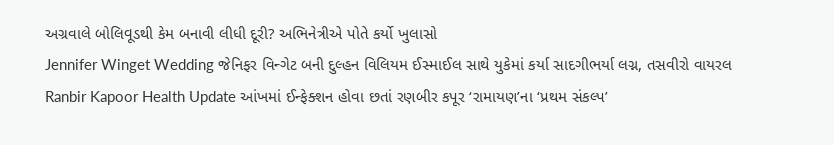અગ્રવાલે બોલિવૂડથી કેમ બનાવી લીધી દૂરી? અભિનેત્રીએ પોતે કર્યો ખુલાસો
Jennifer Winget Wedding જેનિફર વિન્ગેટ બની દુલ્હન વિલિયમ ઈસ્માઈલ સાથે યુકેમાં કર્યા સાદગીભર્યા લગ્ન, તસવીરો વાયરલ
Ranbir Kapoor Health Update આંખમાં ઈન્ફેક્શન હોવા છતાં રણબીર કપૂર ‘રામાયણ’ના ‘પ્રથમ સંકલ્પ’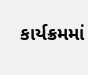કાર્યક્રમમાં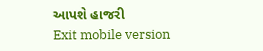આપશે હાજરી
Exit mobile version